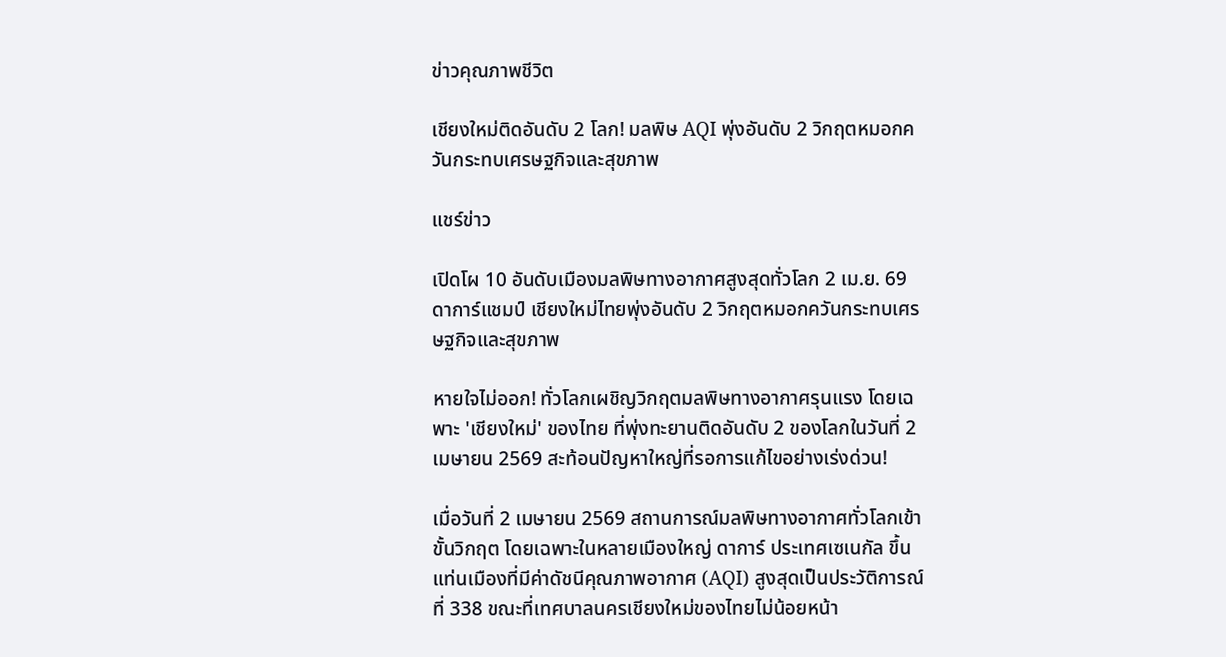ข่าวคุณภาพชีวิต

เชียงใหม่ติดอันดับ 2 โลก! มลพิษ AQI พุ่งอันดับ 2 วิกฤตหมอกควันกระทบเศรษฐกิจและสุขภาพ

แชร์ข่าว

เปิดโผ 10 อันดับเมืองมลพิษทางอากาศสูงสุดทั่วโลก 2 เม.ย. 69 ดาการ์แชมป์ เชียงใหม่ไทยพุ่งอันดับ 2 วิกฤตหมอกควันกระทบเศรษฐกิจและสุขภาพ

หายใจไม่ออก! ทั่วโลกเผชิญวิกฤตมลพิษทางอากาศรุนแรง โดยเฉพาะ 'เชียงใหม่' ของไทย ที่พุ่งทะยานติดอันดับ 2 ของโลกในวันที่ 2 เมษายน 2569 สะท้อนปัญหาใหญ่ที่รอการแก้ไขอย่างเร่งด่วน!

เมื่อวันที่ 2 เมษายน 2569 สถานการณ์มลพิษทางอากาศทั่วโลกเข้าขั้นวิกฤต โดยเฉพาะในหลายเมืองใหญ่ ดาการ์ ประเทศเซเนกัล ขึ้นแท่นเมืองที่มีค่าดัชนีคุณภาพอากาศ (AQI) สูงสุดเป็นประวัติการณ์ที่ 338 ขณะที่เทศบาลนครเชียงใหม่ของไทยไม่น้อยหน้า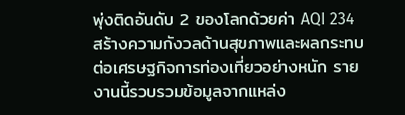พุ่งติดอันดับ 2 ของโลกด้วยค่า AQI 234 สร้างความกังวลด้านสุขภาพและผลกระทบต่อเศรษฐกิจการท่องเที่ยวอย่างหนัก รายงานนี้รวบรวมข้อมูลจากแหล่ง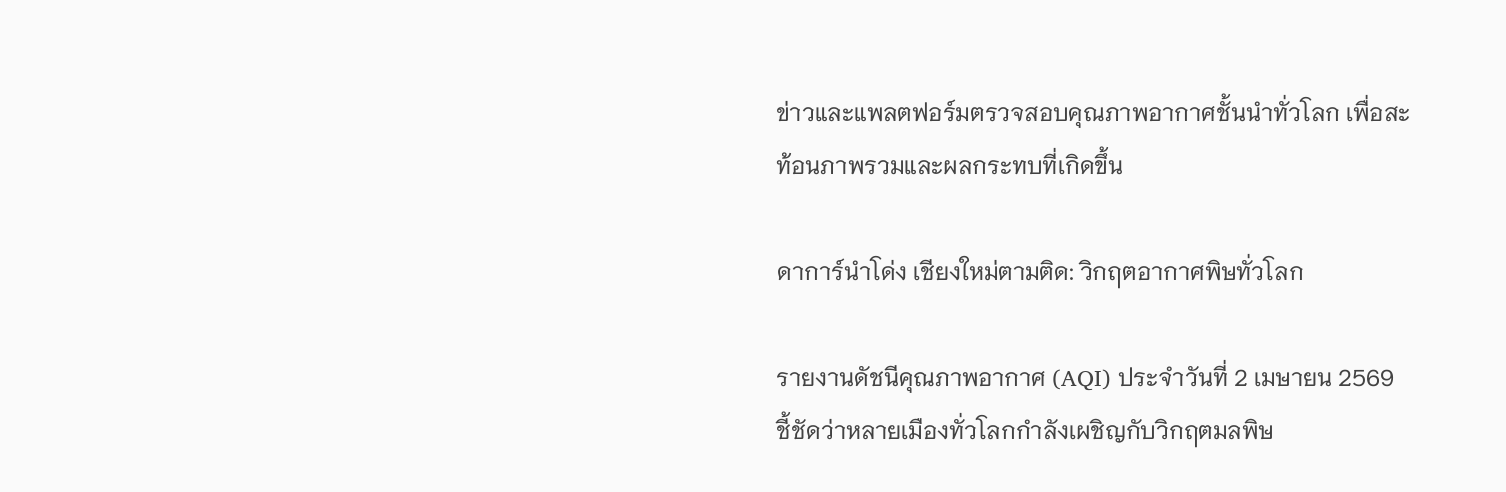ข่าวและแพลตฟอร์มตรวจสอบคุณภาพอากาศชั้นนำทั่วโลก เพื่อสะท้อนภาพรวมและผลกระทบที่เกิดขึ้น

ดาการ์นำโด่ง เชียงใหม่ตามติด: วิกฤตอากาศพิษทั่วโลก

รายงานดัชนีคุณภาพอากาศ (AQI) ประจำวันที่ 2 เมษายน 2569 ชี้ชัดว่าหลายเมืองทั่วโลกกำลังเผชิญกับวิกฤตมลพิษ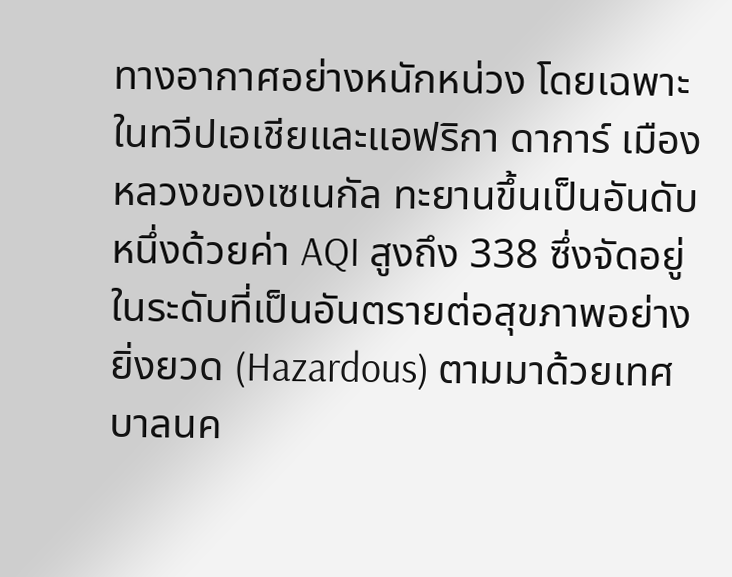ทางอากาศอย่างหนักหน่วง โดยเฉพาะในทวีปเอเชียและแอฟริกา ดาการ์ เมืองหลวงของเซเนกัล ทะยานขึ้นเป็นอันดับหนึ่งด้วยค่า AQI สูงถึง 338 ซึ่งจัดอยู่ในระดับที่เป็นอันตรายต่อสุขภาพอย่างยิ่งยวด (Hazardous) ตามมาด้วยเทศบาลนค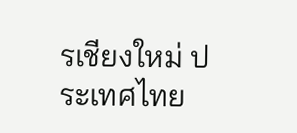รเชียงใหม่ ประเทศไทย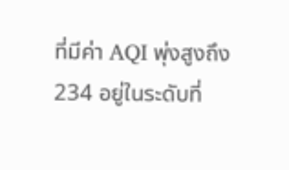ที่มีค่า AQI พุ่งสูงถึง 234 อยู่ในระดับที่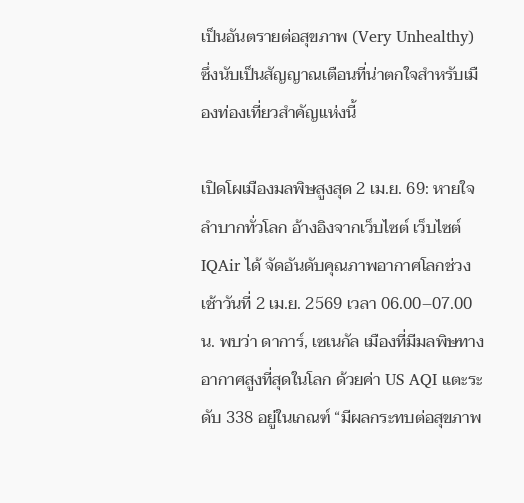เป็นอันตรายต่อสุขภาพ (Very Unhealthy) ซึ่งนับเป็นสัญญาณเตือนที่น่าตกใจสำหรับเมืองท่องเที่ยวสำคัญแห่งนี้

เปิดโผเมืองมลพิษสูงสุด 2 เม.ย. 69: หายใจลำบากทั่วโลก อ้างอิงจากเว็บไซต์ เว็บไซต์ IQAir ได้ จัดอันดับคุณภาพอากาศโลกช่วงเช้าวันที่ 2 เม.ย. 2569 เวลา 06.00–07.00 น. พบว่า ดาการ์, เซเนกัล เมืองที่มีมลพิษทางอากาศสูงที่สุดในโลก ด้วยค่า US AQI แตะระดับ 338 อยู่ในเกณฑ์ “มีผลกระทบต่อสุขภาพ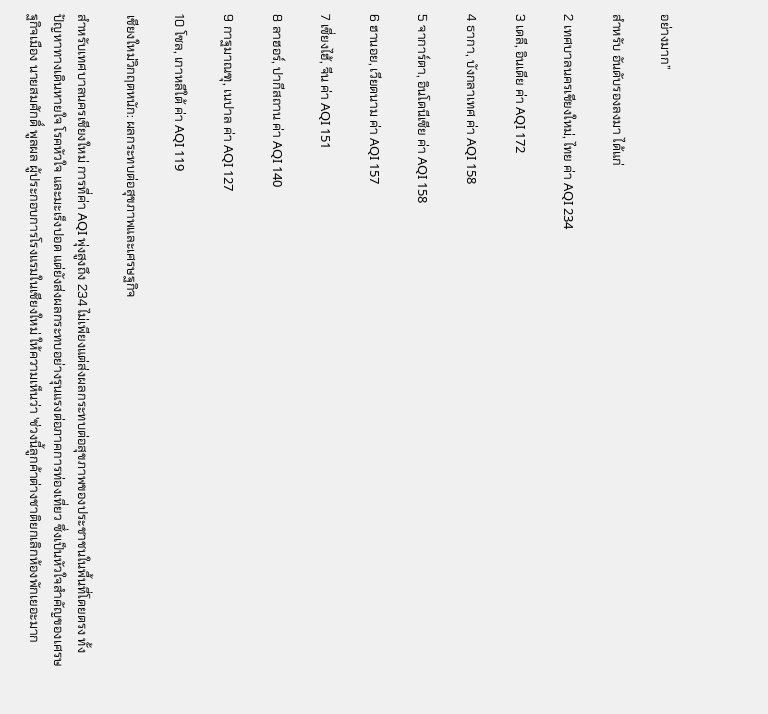อย่างมาก”

สำหรับ อันดับรองลงมา ได้แก่

2 เทศบาลนครเชียงใหม่, ไทย ค่า AQI 234

3 เดลี, อินเดีย ค่า AQI 172

4 ธากา, บังกลาเทศ ค่า AQI 158

5 จาการ์ตา, อินโดนีเซีย ค่า AQI 158

6 ฮานอย, เวียดนาม ค่า AQI 157

7 เซี่ยงไฮ้, จีน ค่า AQI 151

8 ลาฮอร์, ปากีสถาน ค่า AQI 140

9 กาฐมาณฑุ, เนปาล ค่า AQI 127

10 โซล, เกาหลีใต้ ค่า AQI 119

เชียงใหม่วิกฤตหนัก: ผลกระทบต่อสุขภาพและเศรษฐกิจ

สำหรับเทศบาลนครเชียงใหม่ การที่ค่า AQI พุ่งสูงถึง 234 ไม่เพียงแต่ส่งผลกระทบต่อสุขภาพของประชาชนในพื้นที่โดยตรง ทั้งปัญหาทางเดินหายใจ โรคหัวใจ และมะเร็งปอด แต่ยังส่งผลกระทบอย่างรุนแรงต่อภาคการท่องเที่ยว ซึ่งเป็นหัวใจสำคัญของเศรษฐกิจเมือง นายสมศักดิ์ พูลผล ผู้ประกอบการโรงแรมในเชียงใหม่ ให้ความเห็นว่า 'ช่วงนี้ลูกค้าต่างชาติยกเลิกห้องพักเยอะมาก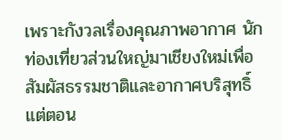เพราะกังวลเรื่องคุณภาพอากาศ นักท่องเที่ยวส่วนใหญ่มาเชียงใหม่เพื่อสัมผัสธรรมชาติและอากาศบริสุทธิ์ แต่ตอน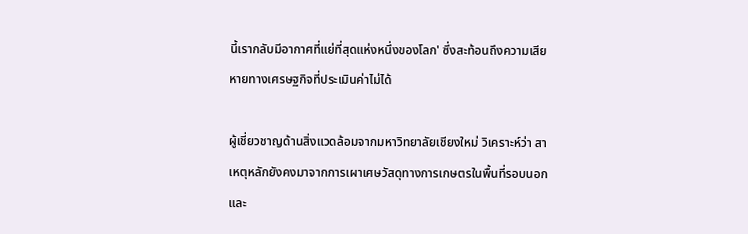นี้เรากลับมีอากาศที่แย่ที่สุดแห่งหนึ่งของโลก' ซึ่งสะท้อนถึงความเสียหายทางเศรษฐกิจที่ประเมินค่าไม่ได้

ผู้เชี่ยวชาญด้านสิ่งแวดล้อมจากมหาวิทยาลัยเชียงใหม่ วิเคราะห์ว่า สาเหตุหลักยังคงมาจากการเผาเศษวัสดุทางการเกษตรในพื้นที่รอบนอกและ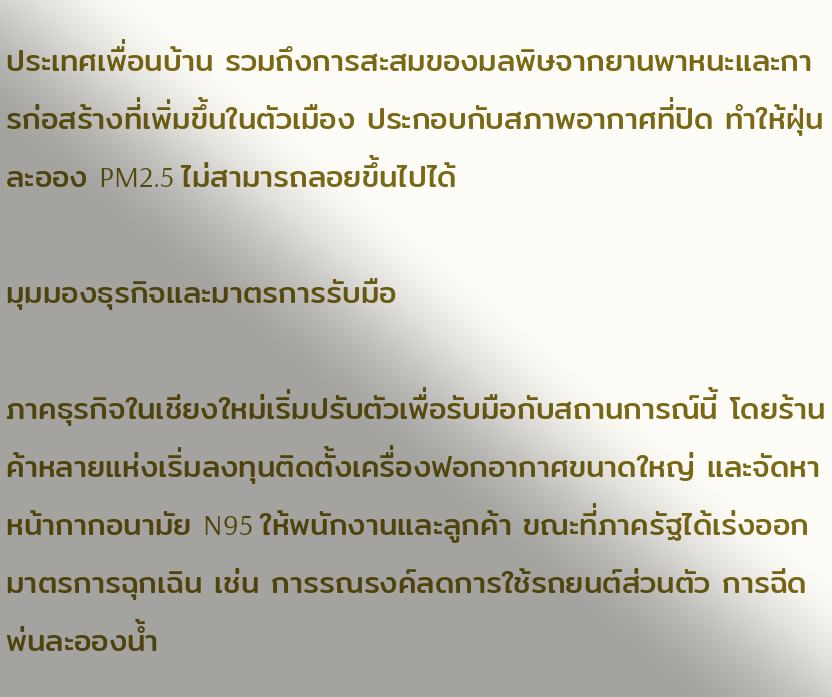ประเทศเพื่อนบ้าน รวมถึงการสะสมของมลพิษจากยานพาหนะและการก่อสร้างที่เพิ่มขึ้นในตัวเมือง ประกอบกับสภาพอากาศที่ปิด ทำให้ฝุ่นละออง PM2.5 ไม่สามารถลอยขึ้นไปได้

มุมมองธุรกิจและมาตรการรับมือ

ภาคธุรกิจในเชียงใหม่เริ่มปรับตัวเพื่อรับมือกับสถานการณ์นี้ โดยร้านค้าหลายแห่งเริ่มลงทุนติดตั้งเครื่องฟอกอากาศขนาดใหญ่ และจัดหาหน้ากากอนามัย N95 ให้พนักงานและลูกค้า ขณะที่ภาครัฐได้เร่งออกมาตรการฉุกเฉิน เช่น การรณรงค์ลดการใช้รถยนต์ส่วนตัว การฉีดพ่นละอองน้ำ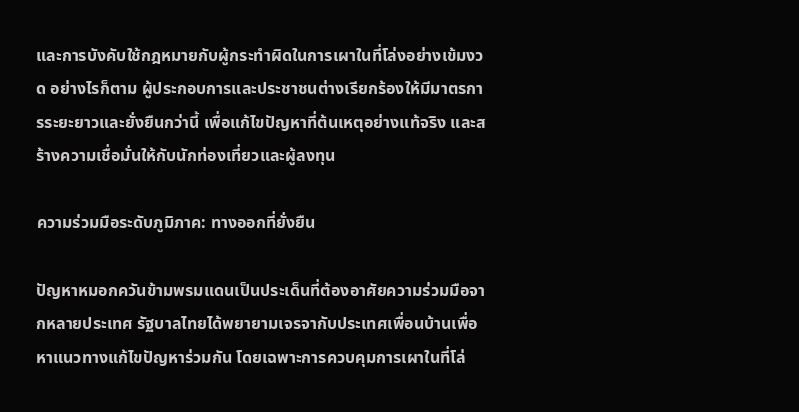และการบังคับใช้กฎหมายกับผู้กระทำผิดในการเผาในที่โล่งอย่างเข้มงวด อย่างไรก็ตาม ผู้ประกอบการและประชาชนต่างเรียกร้องให้มีมาตรการระยะยาวและยั่งยืนกว่านี้ เพื่อแก้ไขปัญหาที่ต้นเหตุอย่างแท้จริง และสร้างความเชื่อมั่นให้กับนักท่องเที่ยวและผู้ลงทุน

ความร่วมมือระดับภูมิภาค: ทางออกที่ยั่งยืน

ปัญหาหมอกควันข้ามพรมแดนเป็นประเด็นที่ต้องอาศัยความร่วมมือจากหลายประเทศ รัฐบาลไทยได้พยายามเจรจากับประเทศเพื่อนบ้านเพื่อหาแนวทางแก้ไขปัญหาร่วมกัน โดยเฉพาะการควบคุมการเผาในที่โล่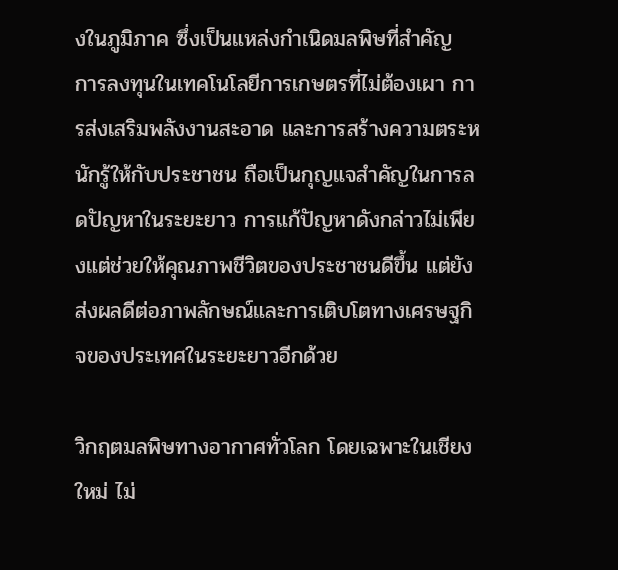งในภูมิภาค ซึ่งเป็นแหล่งกำเนิดมลพิษที่สำคัญ การลงทุนในเทคโนโลยีการเกษตรที่ไม่ต้องเผา การส่งเสริมพลังงานสะอาด และการสร้างความตระหนักรู้ให้กับประชาชน ถือเป็นกุญแจสำคัญในการลดปัญหาในระยะยาว การแก้ปัญหาดังกล่าวไม่เพียงแต่ช่วยให้คุณภาพชีวิตของประชาชนดีขึ้น แต่ยังส่งผลดีต่อภาพลักษณ์และการเติบโตทางเศรษฐกิจของประเทศในระยะยาวอีกด้วย

วิกฤตมลพิษทางอากาศทั่วโลก โดยเฉพาะในเชียงใหม่ ไม่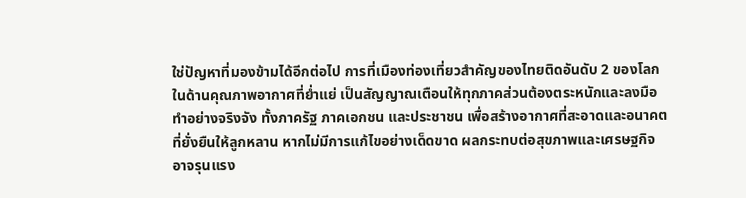ใช่ปัญหาที่มองข้ามได้อีกต่อไป การที่เมืองท่องเที่ยวสำคัญของไทยติดอันดับ 2 ของโลกในด้านคุณภาพอากาศที่ย่ำแย่ เป็นสัญญาณเตือนให้ทุกภาคส่วนต้องตระหนักและลงมือทำอย่างจริงจัง ทั้งภาครัฐ ภาคเอกชน และประชาชน เพื่อสร้างอากาศที่สะอาดและอนาคตที่ยั่งยืนให้ลูกหลาน หากไม่มีการแก้ไขอย่างเด็ดขาด ผลกระทบต่อสุขภาพและเศรษฐกิจอาจรุนแรง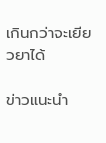เกินกว่าจะเยียวยาได้

ข่าวแนะนำ